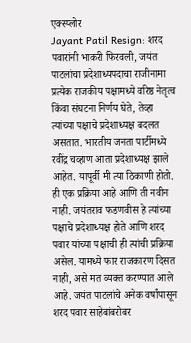एक्स्प्लोर
Jayant Patil Resign: शरद पवारांनी भाकरी फिरवली, जयंत पाटलांचा प्रदेशाध्यपदाचा राजीनामा
प्रत्येक राजकीय पक्षामध्ये वरिष्ठ नेतृत्व किंवा संघटना निर्णय घेते, तेव्हा त्यांच्या पक्षाचे प्रदेशाध्यक्ष बदलत असतात. भारतीय जनता पार्टीमध्ये रवींद्र चव्हाण आता प्रदेशाध्यक्ष झाले आहेत. यापूर्वी मी त्या ठिकाणी होतो. ही एक प्रक्रिया आहे आणि ती नवीन नाही. जयंतराव फडणवीस हे त्यांच्या पक्षाचे प्रदेशाध्यक्ष होते आणि शरद पवार यांच्या पक्षाची ही त्यांची प्रक्रिया असेल. यामध्ये फार राजकारण दिसत नाही, असे मत व्यक्त करण्यात आले आहे. जयंत पाटलांचे अनेक वर्षांपासून शरद पवार साहेबांबरोबर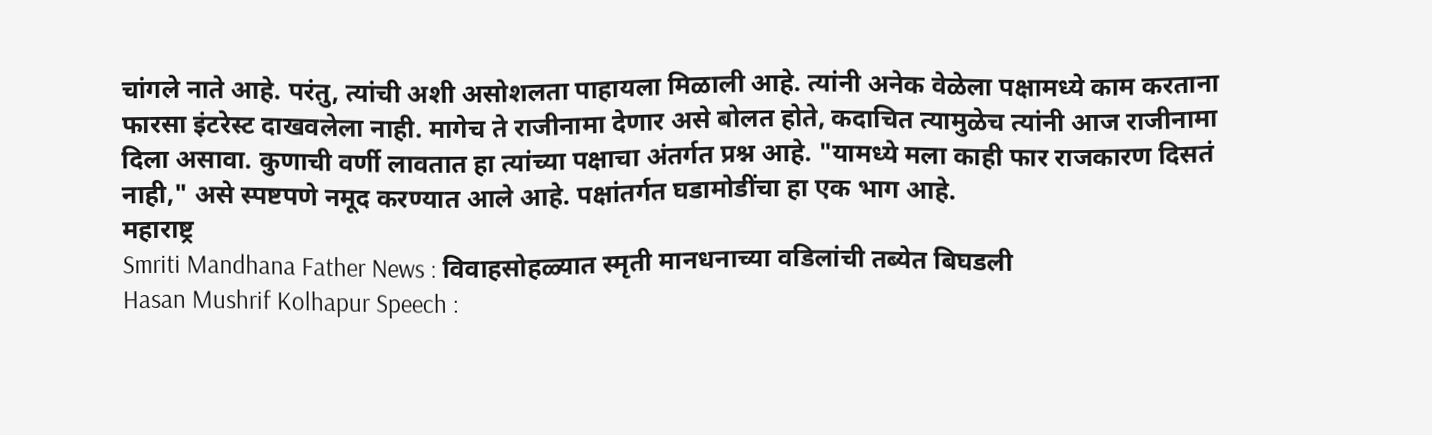चांगले नाते आहे. परंतु, त्यांची अशी असोशलता पाहायला मिळाली आहे. त्यांनी अनेक वेळेला पक्षामध्ये काम करताना फारसा इंटरेस्ट दाखवलेला नाही. मागेच ते राजीनामा देणार असे बोलत होते, कदाचित त्यामुळेच त्यांनी आज राजीनामा दिला असावा. कुणाची वर्णी लावतात हा त्यांच्या पक्षाचा अंतर्गत प्रश्न आहे. "यामध्ये मला काही फार राजकारण दिसतं नाही," असे स्पष्टपणे नमूद करण्यात आले आहे. पक्षांतर्गत घडामोडींचा हा एक भाग आहे.
महाराष्ट्र
Smriti Mandhana Father News : विवाहसोहळ्यात स्मृती मानधनाच्या वडिलांची तब्येत बिघडली
Hasan Mushrif Kolhapur Speech :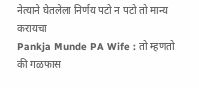नेत्याने घेतलेला निर्णय पटो न पटो तो मान्य करायचा
Pankja Munde PA Wife : तो म्हणतो की गळफास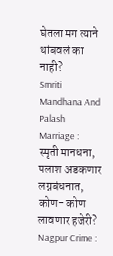घेतला मग त्याने थांबवलं का नाही?
Smriti Mandhana And Palash Marriage : स्मृती मानधना, पलाश अडकणार लग्नबंधनात, कोण- कोण लावणार हजेरी?
Nagpur Crime :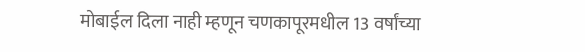मोबाईल दिला नाही म्हणून चणकापूरमधील 13 वर्षांच्या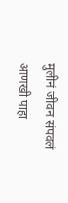मुलीनं जीवन संपवलं
आणखी पाहा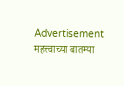Advertisement
महत्त्वाच्या बातम्या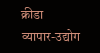क्रीडा
व्यापार-उद्योग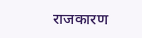राजकारण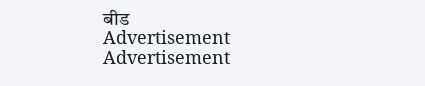बीड
Advertisement
Advertisement